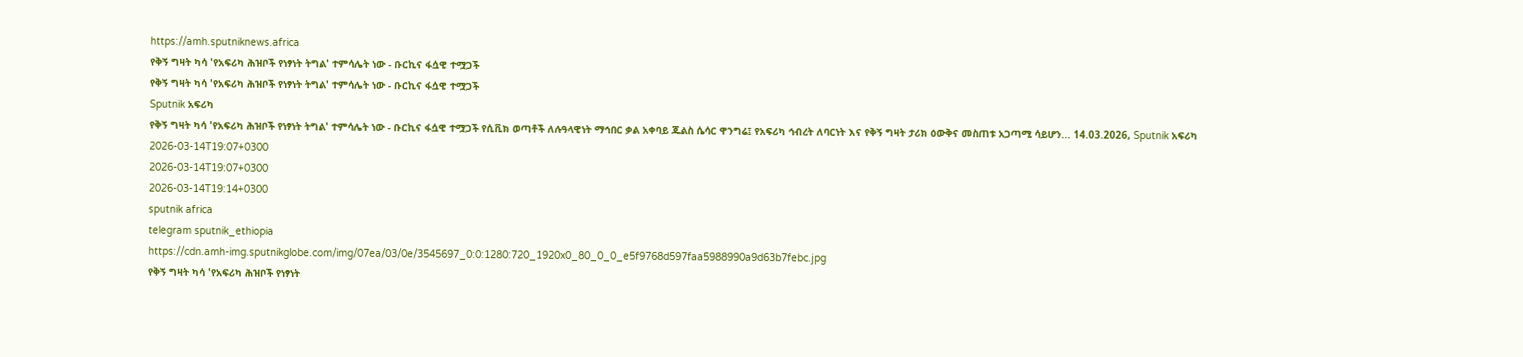https://amh.sputniknews.africa
የቅኝ ግዛት ካሳ 'የአፍሪካ ሕዝቦች የነፃነት ትግል' ተምሳሌት ነው - ቡርኪና ፋሷዊ ተሟጋች
የቅኝ ግዛት ካሳ 'የአፍሪካ ሕዝቦች የነፃነት ትግል' ተምሳሌት ነው - ቡርኪና ፋሷዊ ተሟጋች
Sputnik አፍሪካ
የቅኝ ግዛት ካሳ 'የአፍሪካ ሕዝቦች የነፃነት ትግል' ተምሳሌት ነው - ቡርኪና ፋሷዊ ተሟጋች የሲቪክ ወጣቶች ለሉዓላዊነት ማኅበር ቃል አቀባይ ጁልስ ሴሳር ዋንግሬ፤ የአፍሪካ ኅብረት ለባርነት እና የቅኝ ግዛት ታሪክ ዕውቅና መስጠቱ አጋጣሚ ሳይሆን... 14.03.2026, Sputnik አፍሪካ
2026-03-14T19:07+0300
2026-03-14T19:07+0300
2026-03-14T19:14+0300
sputnik africa
telegram sputnik_ethiopia
https://cdn.amh-img.sputnikglobe.com/img/07ea/03/0e/3545697_0:0:1280:720_1920x0_80_0_0_e5f9768d597faa5988990a9d63b7febc.jpg
የቅኝ ግዛት ካሳ 'የአፍሪካ ሕዝቦች የነፃነት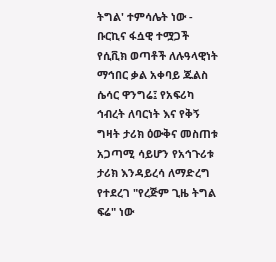ትግል' ተምሳሌት ነው - ቡርኪና ፋሷዊ ተሟጋች የሲቪክ ወጣቶች ለሉዓላዊነት ማኅበር ቃል አቀባይ ጁልስ ሴሳር ዋንግሬ፤ የአፍሪካ ኅብረት ለባርነት እና የቅኝ ግዛት ታሪክ ዕውቅና መስጠቱ አጋጣሚ ሳይሆን የአኅጉሪቱ ታሪክ እንዳይረሳ ለማድረግ የተደረገ "የረጅም ጊዜ ትግል ፍሬ" ነው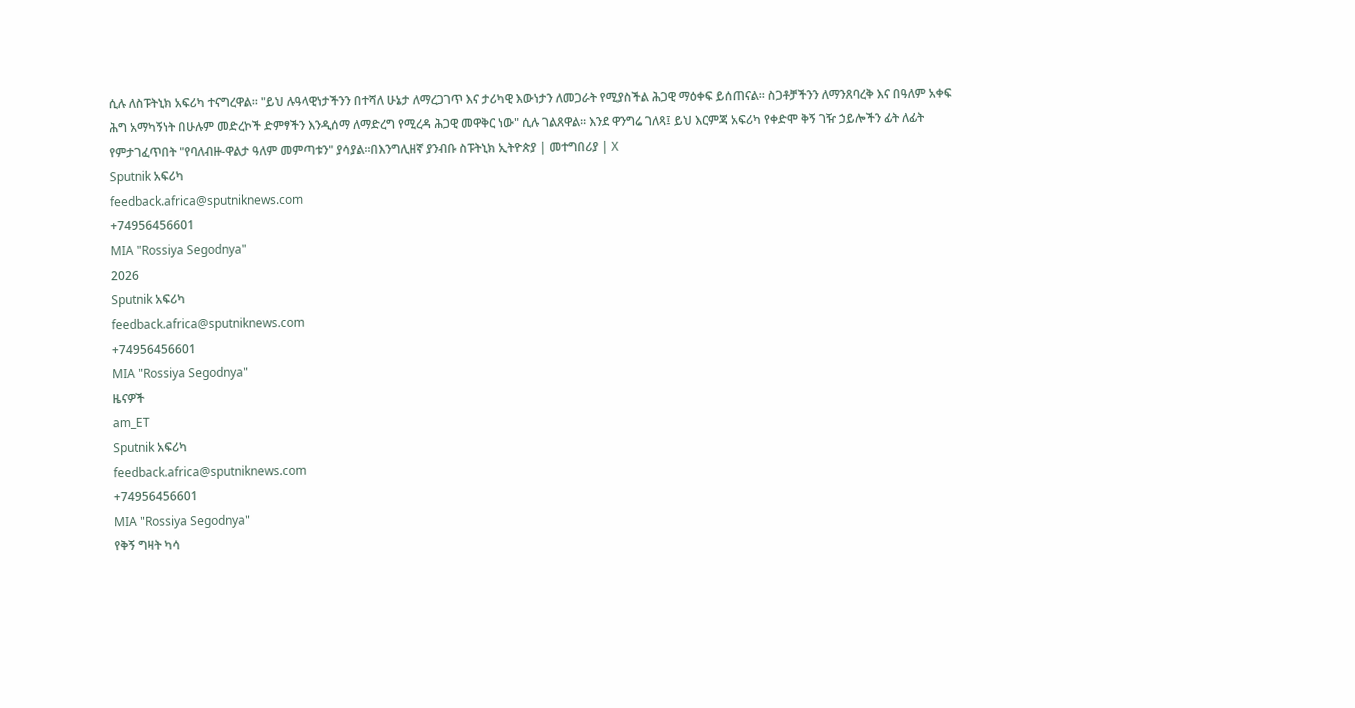ሲሉ ለስፑትኒክ አፍሪካ ተናግረዋል። "ይህ ሉዓላዊነታችንን በተሻለ ሁኔታ ለማረጋገጥ እና ታሪካዊ እውነታን ለመጋራት የሚያስችል ሕጋዊ ማዕቀፍ ይሰጠናል። ስጋቶቻችንን ለማንጸባረቅ እና በዓለም አቀፍ ሕግ አማካኝነት በሁሉም መድረኮች ድምፃችን እንዲሰማ ለማድረግ የሚረዳ ሕጋዊ መዋቅር ነው" ሲሉ ገልጸዋል። እንደ ዋንግሬ ገለጻ፤ ይህ እርምጃ አፍሪካ የቀድሞ ቅኝ ገዥ ኃይሎችን ፊት ለፊት የምታገፈጥበት "የባለብዙ-ዋልታ ዓለም መምጣቱን" ያሳያል።በእንግሊዘኛ ያንብቡ ስፑትኒክ ኢትዮጵያ | መተግበሪያ | X
Sputnik አፍሪካ
feedback.africa@sputniknews.com
+74956456601
MIA "Rossiya Segodnya"
2026
Sputnik አፍሪካ
feedback.africa@sputniknews.com
+74956456601
MIA "Rossiya Segodnya"
ዜናዎች
am_ET
Sputnik አፍሪካ
feedback.africa@sputniknews.com
+74956456601
MIA "Rossiya Segodnya"
የቅኝ ግዛት ካሳ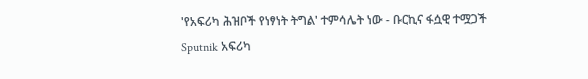'የአፍሪካ ሕዝቦች የነፃነት ትግል' ተምሳሌት ነው - ቡርኪና ፋሷዊ ተሟጋች
Sputnik አፍሪካ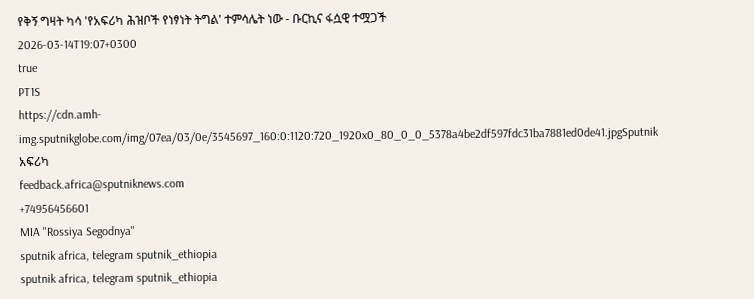የቅኝ ግዛት ካሳ 'የአፍሪካ ሕዝቦች የነፃነት ትግል' ተምሳሌት ነው - ቡርኪና ፋሷዊ ተሟጋች
2026-03-14T19:07+0300
true
PT1S
https://cdn.amh-img.sputnikglobe.com/img/07ea/03/0e/3545697_160:0:1120:720_1920x0_80_0_0_5378a4be2df597fdc31ba7881ed0de41.jpgSputnik አፍሪካ
feedback.africa@sputniknews.com
+74956456601
MIA "Rossiya Segodnya"
sputnik africa, telegram sputnik_ethiopia
sputnik africa, telegram sputnik_ethiopia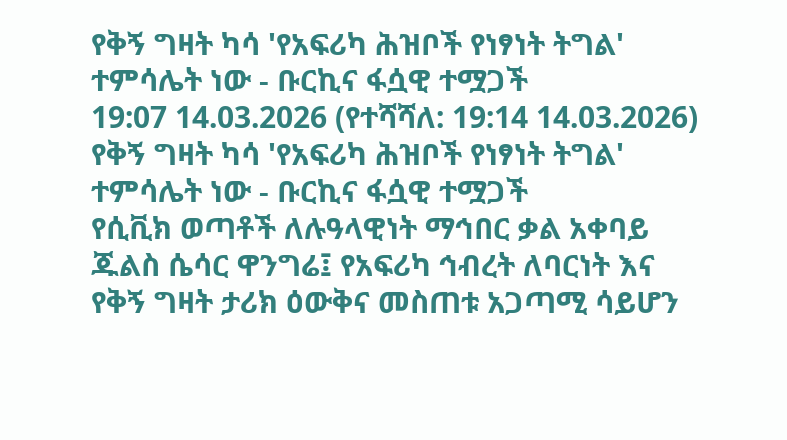የቅኝ ግዛት ካሳ 'የአፍሪካ ሕዝቦች የነፃነት ትግል' ተምሳሌት ነው - ቡርኪና ፋሷዊ ተሟጋች
19:07 14.03.2026 (የተሻሻለ: 19:14 14.03.2026) የቅኝ ግዛት ካሳ 'የአፍሪካ ሕዝቦች የነፃነት ትግል' ተምሳሌት ነው - ቡርኪና ፋሷዊ ተሟጋች
የሲቪክ ወጣቶች ለሉዓላዊነት ማኅበር ቃል አቀባይ ጁልስ ሴሳር ዋንግሬ፤ የአፍሪካ ኅብረት ለባርነት እና የቅኝ ግዛት ታሪክ ዕውቅና መስጠቱ አጋጣሚ ሳይሆን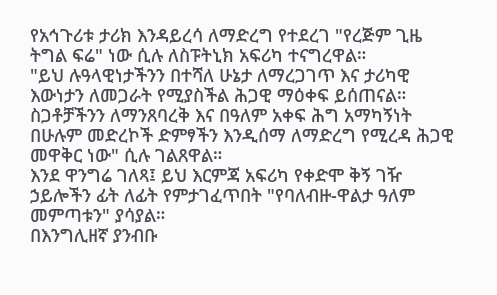የአኅጉሪቱ ታሪክ እንዳይረሳ ለማድረግ የተደረገ "የረጅም ጊዜ ትግል ፍሬ" ነው ሲሉ ለስፑትኒክ አፍሪካ ተናግረዋል።
"ይህ ሉዓላዊነታችንን በተሻለ ሁኔታ ለማረጋገጥ እና ታሪካዊ እውነታን ለመጋራት የሚያስችል ሕጋዊ ማዕቀፍ ይሰጠናል። ስጋቶቻችንን ለማንጸባረቅ እና በዓለም አቀፍ ሕግ አማካኝነት በሁሉም መድረኮች ድምፃችን እንዲሰማ ለማድረግ የሚረዳ ሕጋዊ መዋቅር ነው" ሲሉ ገልጸዋል።
እንደ ዋንግሬ ገለጻ፤ ይህ እርምጃ አፍሪካ የቀድሞ ቅኝ ገዥ ኃይሎችን ፊት ለፊት የምታገፈጥበት "የባለብዙ-ዋልታ ዓለም መምጣቱን" ያሳያል።
በእንግሊዘኛ ያንብቡ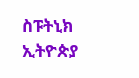ስፑትኒክ ኢትዮጵያ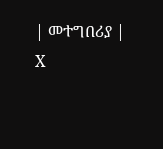| መተግበሪያ | X